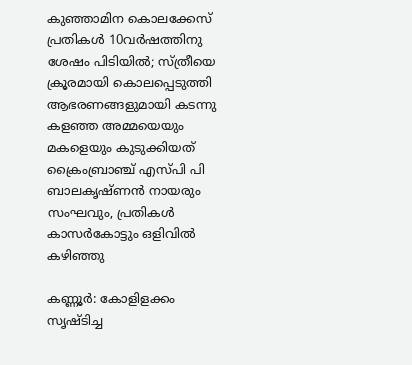കുഞ്ഞാമിന കൊലക്കേസ് പ്രതികള്‍ 10വര്‍ഷത്തിനു ശേഷം പിടിയില്‍; സ്ത്രീയെ ക്രൂരമായി കൊലപ്പെടുത്തി ആഭരണങ്ങളുമായി കടന്നു കളഞ്ഞ അമ്മയെയും മകളെയും കുടുക്കിയത് ക്രൈംബ്രാഞ്ച് എസ്പി പി ബാലകൃഷ്ണന്‍ നായരും സംഘവും, പ്രതികൾ കാസര്‍കോട്ടും ഒളിവിൽ കഴിഞ്ഞു

കണ്ണൂര്‍: കോളിളക്കം സൃഷ്ടിച്ച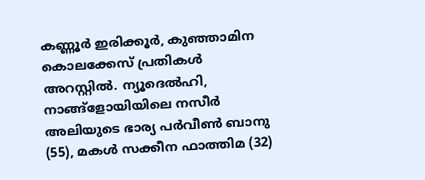കണ്ണൂര്‍ ഇരിക്കൂര്‍, കുഞ്ഞാമിന കൊലക്കേസ് പ്രതികള്‍ അറസ്റ്റില്‍. ന്യൂദെല്‍ഹി, നാങ്ങ്‌ളോയിയിലെ നസീര്‍ അലിയുടെ ഭാര്യ പര്‍വീണ്‍ ബാനു (55), മകള്‍ സക്കീന ഫാത്തിമ (32)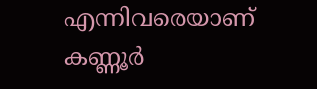എന്നിവരെയാണ് കണ്ണൂര്‍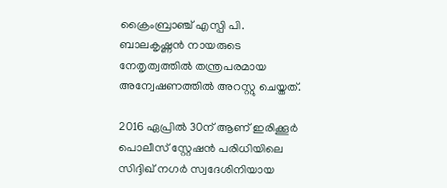ക്രൈംബ്രാഞ്ച് എസ്പി പി. ബാലകൃഷ്ണന്‍ നായരുടെ നേതൃത്വത്തില്‍ തന്ത്രപരമായ അന്വേഷണത്തില്‍ അറസ്റ്റു ചെയ്തത്.

2016 ഏപ്രില്‍ 30ന് ആണ് ഇരിക്കൂര്‍ പൊലീസ് സ്റ്റേഷന്‍ പരിധിയിലെ സിദ്ദിഖ് നഗര്‍ സ്വദേശിനിയായ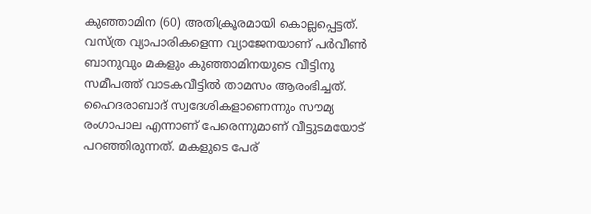കുഞ്ഞാമിന (60) അതിക്രൂരമായി കൊല്ലപ്പെട്ടത്. വസ്ത്ര വ്യാപാരികളെന്ന വ്യാജേനയാണ് പർവീൺ ബാനുവും മകളും കുഞ്ഞാമിനയുടെ വീട്ടിനു സമീപത്ത്‌ വാടകവീട്ടില്‍ താമസം ആരംഭിച്ചത്. ഹൈദരാബാദ് സ്വദേശികളാണെന്നും സൗമ്യ രംഗാപാല എന്നാണ് പേരെന്നുമാണ് വീട്ടുടമയോട് പറഞ്ഞിരുന്നത്. മകളുടെ പേര്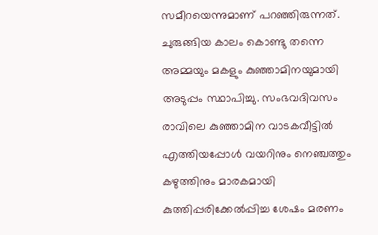സമീറയെന്നുമാണ് പറഞ്ഞിരുന്നത്.
ചുരുങ്ങിയ കാലം കൊണ്ടു തന്നെ അമ്മയും മകളും കുഞ്ഞാമിനയുമായി അടുപ്പം സ്ഥാപിച്ചു. സംഭവദിവസം രാവിലെ കുഞ്ഞാമിന വാടകവീട്ടില്‍ എത്തിയപ്പോള്‍ വയറിനും നെഞ്ചത്തും കഴുത്തിനും മാരകമായി കുത്തിപ്പരിക്കേല്‍പ്പിച്ച ശേഷം മരണം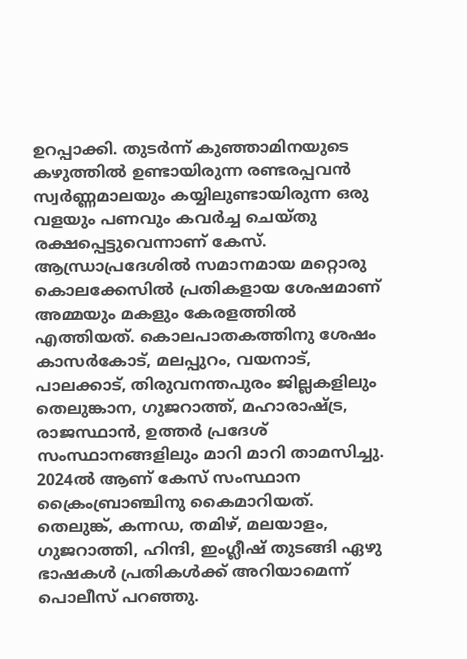ഉറപ്പാക്കി. തുടര്‍ന്ന് കുഞ്ഞാമിനയുടെ കഴുത്തില്‍ ഉണ്ടായിരുന്ന രണ്ടരപ്പവന്‍ സ്വര്‍ണ്ണമാലയും കയ്യിലുണ്ടായിരുന്ന ഒരു വളയും പണവും കവര്‍ച്ച ചെയ്തു രക്ഷപ്പെട്ടുവെന്നാണ് കേസ്.
ആന്ധ്രാപ്രദേശില്‍ സമാനമായ മറ്റൊരു കൊലക്കേസില്‍ പ്രതികളായ ശേഷമാണ് അമ്മയും മകളും കേരളത്തില്‍ എത്തിയത്. കൊലപാതകത്തിനു ശേഷം കാസര്‍കോട്, മലപ്പുറം, വയനാട്, പാലക്കാട്, തിരുവനന്തപുരം ജില്ലകളിലും തെലുങ്കാന, ഗുജറാത്ത്, മഹാരാഷ്ട്ര, രാജസ്ഥാന്‍, ഉത്തര്‍ പ്രദേശ് സംസ്ഥാനങ്ങളിലും മാറി മാറി താമസിച്ചു.
2024ല്‍ ആണ് കേസ് സംസ്ഥാന ക്രൈംബ്രാഞ്ചിനു കൈമാറിയത്.
തെലുങ്ക്, കന്നഡ, തമിഴ്, മലയാളം, ഗുജറാത്തി, ഹിന്ദി, ഇംഗ്ലീഷ് തുടങ്ങി ഏഴു ഭാഷകള്‍ പ്രതികള്‍ക്ക് അറിയാമെന്ന് പൊലീസ് പറഞ്ഞു.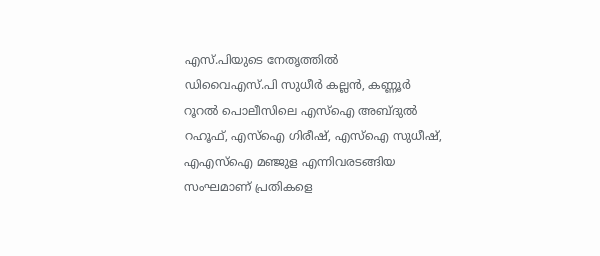എസ്.പിയുടെ നേതൃത്തില്‍
ഡിവൈഎസ്.പി സുധീര്‍ കല്ലന്‍, കണ്ണൂര്‍ റൂറല്‍ പൊലീസിലെ എസ്‌ഐ അബ്ദുല്‍ റഹൂഫ്, എസ്‌ഐ ഗിരീഷ്, എസ്‌ഐ സുധീഷ്, എഎസ്‌ഐ മഞ്ജുള എന്നിവരടങ്ങിയ സംഘമാണ് പ്രതികളെ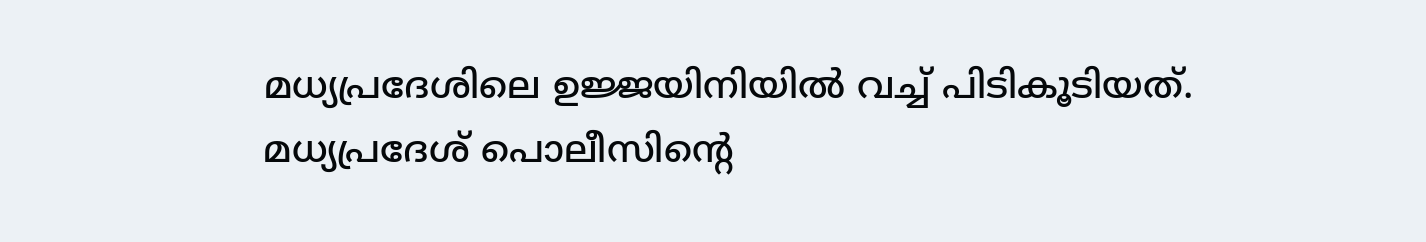മധ്യപ്രദേശിലെ ഉജ്ജയിനിയില്‍ വച്ച് പിടികൂടിയത്. മധ്യപ്രദേശ് പൊലീസിന്റെ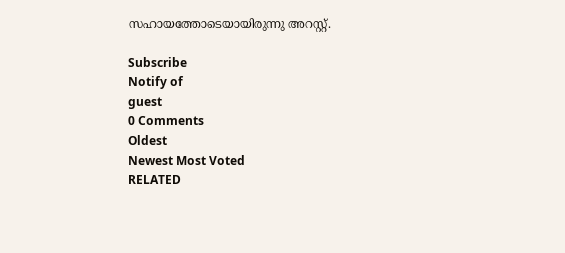സഹായത്തോടെയായിരുന്നു അറസ്റ്റ്.

Subscribe
Notify of
guest
0 Comments
Oldest
Newest Most Voted
RELATED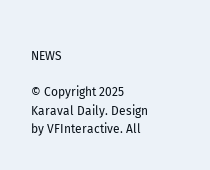NEWS

© Copyright 2025 Karaval Daily. Design by VFInteractive. All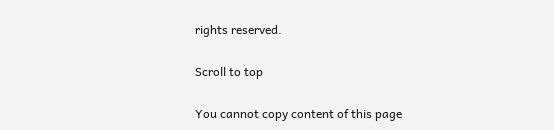rights reserved.

Scroll to top

You cannot copy content of this page